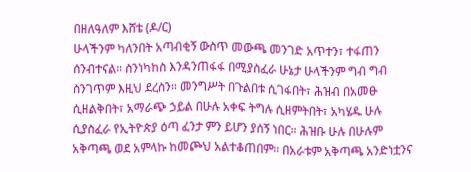በዘለዓለም እሸቴ (ዶ/ር)
ሁላችንም ካለንበት አጣብቂኝ ውስጥ መውጫ መንገድ አጥተን፣ ተፋጠን ሰንብተናል። ስንነካከስ እንዳንጠፋፋ በሚያስፈራ ሁኔታ ሁላችንም ግብ ግብ ስንገጥም እዚህ ደረስን። መንግሥት በጉልበቱ ሲገፋበት፣ ሕዝብ በአመፁ ሲዘልቅበት፣ አማራጭ ኃይል በሁሉ አቀፍ ትግሉ ሲዘምትበት፣ አካሄዱ ሁሉ ሲያስፈራ የኢትዮጵያ ዕጣ ፈንታ ምን ይሆን ያሰኝ ነበር። ሕዝቡ ሁሉ በሁሉም አቅጣጫ ወደ አምላኩ ከመጮህ አልተቆጠበም። በአራቱም አቅጣጫ አንድነቷንና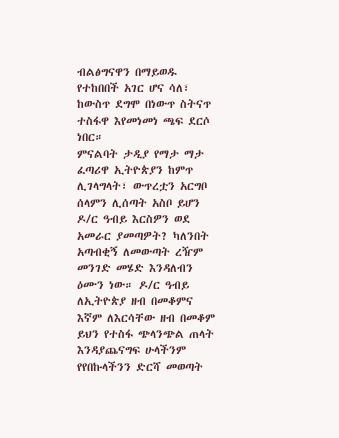ብልፅግናዋን በማይወዱ የተከበበች አገር ሆና ሳለ፣ ከውስጥ ደግሞ በነውጥ ስትናጥ ተስፋዋ እየመነመነ ጫፍ ደርሶ ነበር።
ምናልባት ታዲያ የማታ ማታ ፈጣሪዋ ኢትዮጵያን ከምጥ ሊገላግላት፣ ውጥረቷን አርግቦ ሰላምን ሊሰጣት አስቦ ይሆን ዶ/ር ዓብይ እርስዎን ወደ አመራር ያመጣዎት? ካለንበት አጣብቂኝ ለመውጣት ረዥም መንገድ መሄድ እንዳለብን ዕሙን ነው። ዶ/ር ዓብይ ለኢትዮጵያ ዘብ በመቆምና እኛም ለእርሳቸው ዘብ በመቆም ይህን የተስፋ ጭላንጭል ጠላት እንዳያጨናግፍ ሁላችንም የየበኩላችንን ድርሻ መወጣት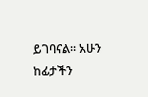ይገባናል። አሁን ከፊታችን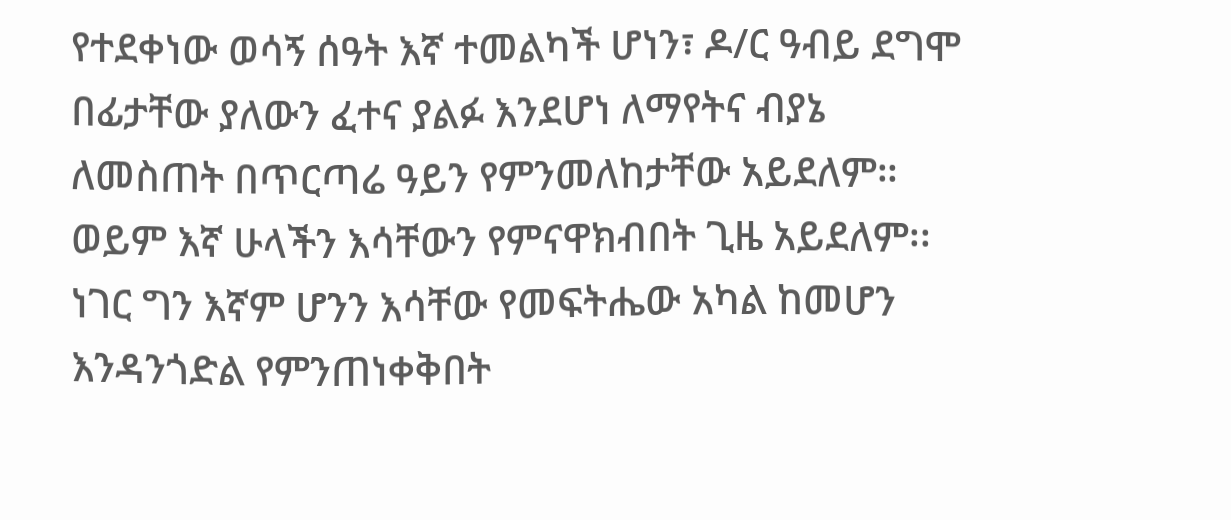የተደቀነው ወሳኝ ሰዓት እኛ ተመልካች ሆነን፣ ዶ/ር ዓብይ ደግሞ በፊታቸው ያለውን ፈተና ያልፉ እንደሆነ ለማየትና ብያኔ ለመስጠት በጥርጣሬ ዓይን የምንመለከታቸው አይደለም። ወይም እኛ ሁላችን እሳቸውን የምናዋክብበት ጊዜ አይደለም፡፡ ነገር ግን እኛም ሆንን እሳቸው የመፍትሔው አካል ከመሆን እንዳንጎድል የምንጠነቀቅበት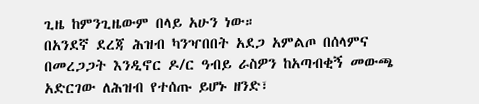ጊዜ ከምንጊዜውም በላይ አሁን ነው።
በአንደኛ ደረጃ ሕዝብ ካንዣበበት አደጋ አምልጦ በሰላምና በመረጋጋት እንዲኖር ዶ/ር ዓብይ ራስዎን ከአጣብቂኝ መውጫ አድርገው ለሕዝብ የተሰጡ ይሆኑ ዘንድ፣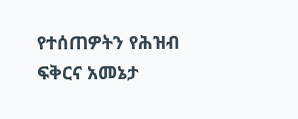የተሰጠዎትን የሕዝብ ፍቅርና አመኔታ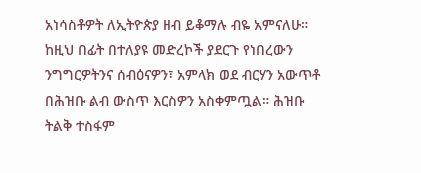አነሳስቶዎት ለኢትዮጵያ ዘብ ይቆማሉ ብዬ አምናለሁ። ከዚህ በፊት በተለያዩ መድረኮች ያደርጉ የነበረውን ንግግርዎትንና ሰብዕናዎን፣ አምላክ ወደ ብርሃን አውጥቶ በሕዝቡ ልብ ውስጥ እርስዎን አስቀምጧል። ሕዝቡ ትልቅ ተስፋም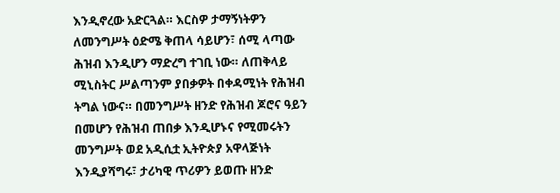እንዲኖረው አድርጓል። እርስዎ ታማኝነትዎን ለመንግሥት ዕድሜ ቅጠላ ሳይሆን፣ ሰሚ ላጣው ሕዝብ እንዲሆን ማድረግ ተገቢ ነው። ለጠቅላይ ሚኒስትር ሥልጣንም ያበቃዎት በቀዳሚነት የሕዝብ ትግል ነውና። በመንግሥት ዘንድ የሕዝብ ጆሮና ዓይን በመሆን የሕዝብ ጠበቃ እንዲሆኑና የሚመሩትን መንግሥት ወደ አዲሲቷ ኢትዮጵያ አዋላጅነት እንዲያሻግሩ፣ ታሪካዊ ጥሪዎን ይወጡ ዘንድ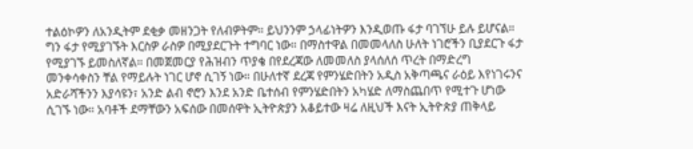ተልዕኮዎን ለአንዲትም ደቂቃ መዘንጋት የለብዎትም። ይህንንም ኃላፊነትዎን እንዲወጡ ፋታ ባገኘሁ ይሉ ይሆናል።
ግን ፋታ የሚያገኙት እርስዎ ራስዎ በሚያደርጉት ተግባር ነው። በማስተዋል በመመላለስ ሁለት ነገሮችን ቢያደርጉ ፋታ የሚያገኙ ይመስለኛል። በመጀመርያ የሕዝብን ጥያቄ በየደረጃው ለመመለስ ያላሰለሰ ጥረት በማድረግ መንቀሳቀስን ቸል የማይሉት ነገር ሆኖ ሲገኝ ነው። በሁለተኛ ደረጃ የምንሄድበትን አዲስ አቅጣጫና ራዕይ እየነገሩንና አድራሻችንን እያሳዩን፣ አንድ ልብ ኖሮን እንደ አንድ ቤተሰብ የምንሄድበትን አካሄድ ለማስጨበጥ የሚተጉ ሆነው ሲገኙ ነው። አባቶች ደማቸውን አፍሰው በመሰዋት ኢትዮጵያን አቆይተው ዛሬ ለዚህች እናት ኢትዮጵያ ጠቅላይ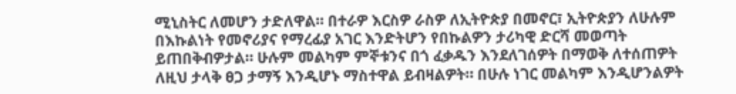ሚኒስትር ለመሆን ታድለዋል። በተራዎ እርስዎ ራስዎ ለኢትዮጵያ በመኖር፣ ኢትዮጵያን ለሁሉም በእኩልነት የመኖሪያና የማረፊያ አገር እንድትሆን የበኩልዎን ታሪካዊ ድርሻ መወጣት ይጠበቅብዎታል። ሁሉም መልካም ምኞቱንና በጎ ፈቃዱን እንደለገሰዎት በማወቅ ለተሰጠዎት ለዚህ ታላቅ ፀጋ ታማኝ እንዲሆኑ ማስተዋል ይብዛልዎት። በሁሉ ነገር መልካም እንዲሆንልዎት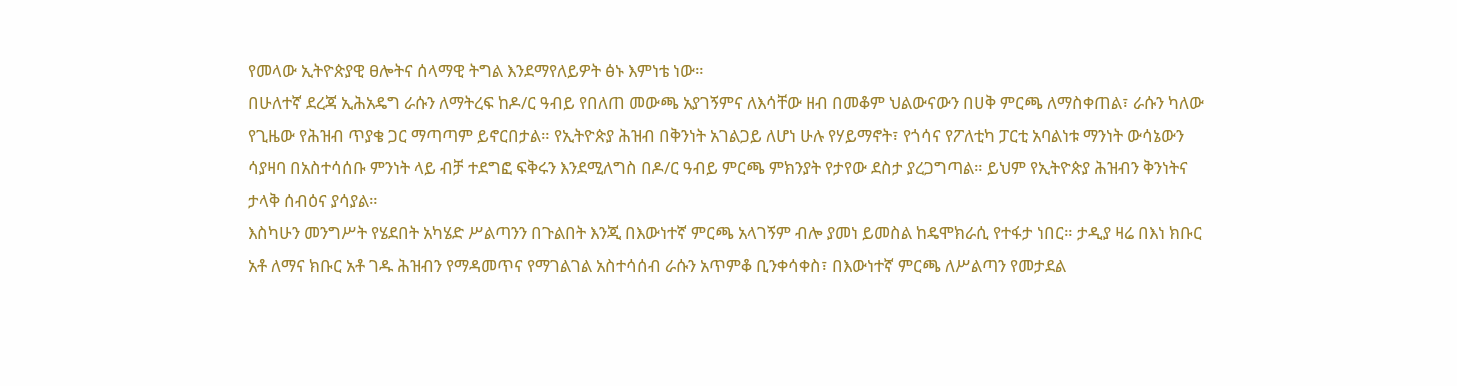የመላው ኢትዮጵያዊ ፀሎትና ሰላማዊ ትግል እንደማየለይዎት ፅኑ እምነቴ ነው።
በሁለተኛ ደረጃ ኢሕአዴግ ራሱን ለማትረፍ ከዶ/ር ዓብይ የበለጠ መውጫ አያገኝምና ለእሳቸው ዘብ በመቆም ህልውናውን በሀቅ ምርጫ ለማስቀጠል፣ ራሱን ካለው የጊዜው የሕዝብ ጥያቄ ጋር ማጣጣም ይኖርበታል። የኢትዮጵያ ሕዝብ በቅንነት አገልጋይ ለሆነ ሁሉ የሃይማኖት፣ የጎሳና የፖለቲካ ፓርቲ አባልነቱ ማንነት ውሳኔውን ሳያዛባ በአስተሳሰቡ ምንነት ላይ ብቻ ተደግፎ ፍቅሩን እንደሚለግስ በዶ/ር ዓብይ ምርጫ ምክንያት የታየው ደስታ ያረጋግጣል። ይህም የኢትዮጵያ ሕዝብን ቅንነትና ታላቅ ሰብዕና ያሳያል።
እስካሁን መንግሥት የሄደበት አካሄድ ሥልጣንን በጉልበት እንጂ በእውነተኛ ምርጫ አላገኝም ብሎ ያመነ ይመስል ከዴሞክራሲ የተፋታ ነበር። ታዲያ ዛሬ በእነ ክቡር አቶ ለማና ክቡር አቶ ገዱ ሕዝብን የማዳመጥና የማገልገል አስተሳሰብ ራሱን አጥምቆ ቢንቀሳቀስ፣ በእውነተኛ ምርጫ ለሥልጣን የመታደል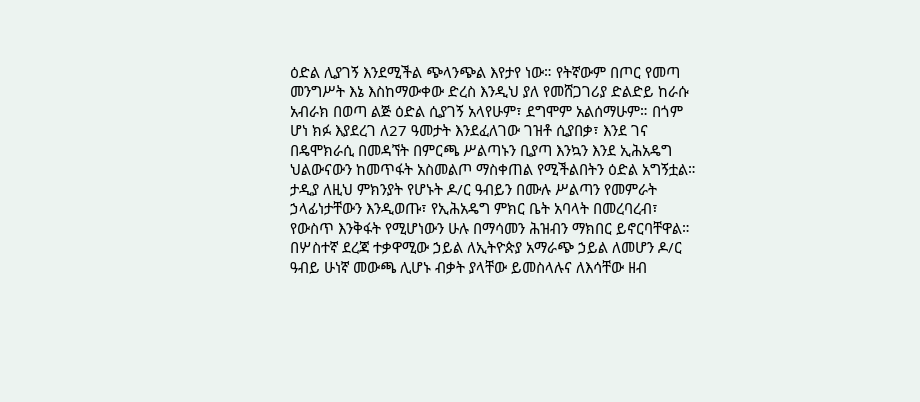ዕድል ሊያገኝ እንደሚችል ጭላንጭል እየታየ ነው። የትኛውም በጦር የመጣ መንግሥት እኔ እስከማውቀው ድረስ እንዲህ ያለ የመሸጋገሪያ ድልድይ ከራሱ አብራክ በወጣ ልጅ ዕድል ሲያገኝ አላየሁም፣ ደግሞም አልሰማሁም። በጎም ሆነ ክፉ እያደረገ ለ27 ዓመታት እንደፈለገው ገዝቶ ሲያበቃ፣ እንደ ገና በዴሞክራሲ በመዳኘት በምርጫ ሥልጣኑን ቢያጣ እንኳን እንደ ኢሕአዴግ ህልውናውን ከመጥፋት አስመልጦ ማስቀጠል የሚችልበትን ዕድል አግኝቷል። ታዲያ ለዚህ ምክንያት የሆኑት ዶ/ር ዓብይን በሙሉ ሥልጣን የመምራት ኃላፊነታቸውን እንዲወጡ፣ የኢሕአዴግ ምክር ቤት አባላት በመረባረብ፣ የውስጥ እንቅፋት የሚሆነውን ሁሉ በማሳመን ሕዝብን ማክበር ይኖርባቸዋል።
በሦስተኛ ደረጃ ተቃዋሚው ኃይል ለኢትዮጵያ አማራጭ ኃይል ለመሆን ዶ/ር ዓብይ ሁነኛ መውጫ ሊሆኑ ብቃት ያላቸው ይመስላሉና ለእሳቸው ዘብ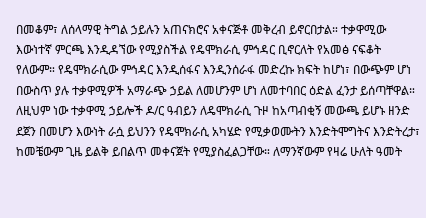በመቆም፣ ለሰላማዊ ትግል ኃይሉን አጠናክሮና አቀናጅቶ መቅረብ ይኖርበታል። ተቃዋሚው እውነተኛ ምርጫ እንዲዳኘው የሚያስችል የዴሞክራሲ ምኅዳር ቢኖርለት የአመፅ ናፍቆት የለውም። የዴሞክራሲው ምኅዳር እንዲሰፋና እንዲንሰራፋ መድረኩ ክፍት ከሆነ፣ በውጭም ሆነ በውስጥ ያሉ ተቃዋሚዎች አማራጭ ኃይል ለመሆንም ሆነ ለመተባበር ዕድል ፈንታ ይሰጣቸዋል።
ለዚህም ነው ተቃዋሚ ኃይሎች ዶ/ር ዓብይን ለዴሞክራሲ ጉዞ ከአጣብቂኝ መውጫ ይሆኑ ዘንድ ደጀን በመሆን እውነት ራሷ ይህንን የዴሞክራሲ አካሄድ የሚቃወሙትን እንድትሞግትና እንድትረታ፣ ከመቼውም ጊዜ ይልቅ ይበልጥ መቀናጀት የሚያስፈልጋቸው። ለማንኛውም የዛሬ ሁለት ዓመት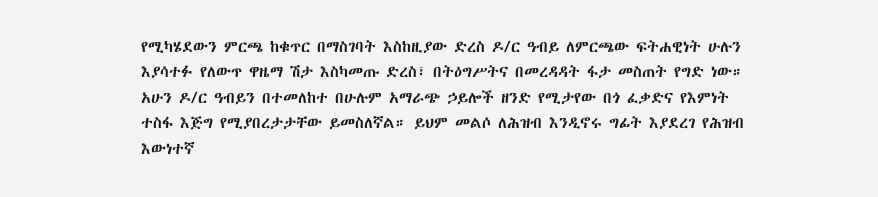የሚካሄደውን ምርጫ ከቁጥር በማስገባት እስከዚያው ድረስ ዶ/ር ዓብይ ለምርጫው ፍትሐዊነት ሁሉን እያሳተፉ የለውጥ ዋዜማ ሽታ እስካመጡ ድረስ፣ በትዕግሥትና በመረዳዳት ፋታ መስጠት የግድ ነው።
አሁን ዶ/ር ዓብይን በተመለከተ በሁሉም አማራጭ ኃይሎች ዘንድ የሚታየው በጎ ፈቃድና የእምነት ተስፋ እጅግ የሚያበረታታቸው ይመስለኛል። ይህም መልሶ ለሕዝብ እንዲኖሩ ግፊት እያደረገ የሕዝብ እውነተኛ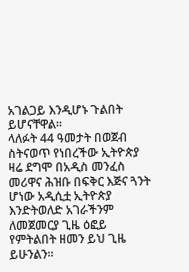አገልጋይ እንዲሆኑ ጉልበት ይሆናቸዋል።
ላለፉት 44 ዓመታት በወጀብ ስትናወጥ የነበረችው ኢትዮጵያ ዛሬ ደግሞ በአዲስ መንፈስ መሪዋና ሕዝቡ በፍቅር እጅና ጓንት ሆነው አዲሲቷ ኢትዮጵያ እንድትወለድ አገራችንም ለመጀመርያ ጊዜ ዕፎይ የምትልበት ዘመን ይህ ጊዜ ይሁንልን።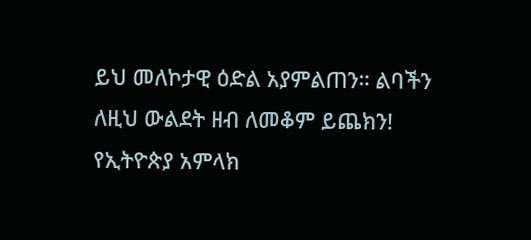ይህ መለኮታዊ ዕድል አያምልጠን። ልባችን ለዚህ ውልደት ዘብ ለመቆም ይጨክን! የኢትዮጵያ አምላክ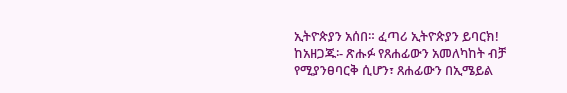ኢትዮጵያን አሰበ። ፈጣሪ ኢትዮጵያን ይባርክ!
ከአዘጋጁ፡- ጽሑፉ የጸሐፊውን አመለካከት ብቻ የሚያንፀባርቅ ሲሆን፣ ጸሐፊውን በኢሜይል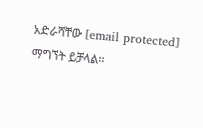አድራሻቸው [email protected] ማግኘት ይቻላል፡፡